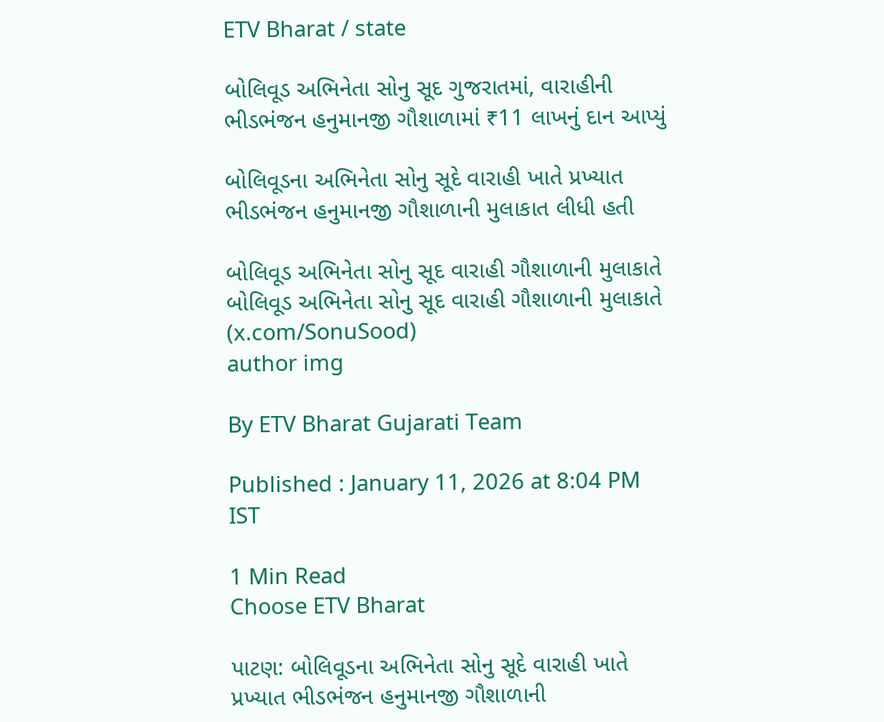ETV Bharat / state

બોલિવૂડ અભિનેતા સોનુ સૂદ ગુજરાતમાં, વારાહીની ભીડભંજન હનુમાનજી ગૌશાળામાં ₹11 લાખનું દાન આપ્યું

બોલિવૂડના અભિનેતા સોનુ સૂદે વારાહી ખાતે પ્રખ્યાત ભીડભંજન હનુમાનજી ગૌશાળાની મુલાકાત લીધી હતી

બોલિવૂડ અભિનેતા સોનુ સૂદ વારાહી ગૌશાળાની મુલાકાતે
બોલિવૂડ અભિનેતા સોનુ સૂદ વારાહી ગૌશાળાની મુલાકાતે (x.com/SonuSood)
author img

By ETV Bharat Gujarati Team

Published : January 11, 2026 at 8:04 PM IST

1 Min Read
Choose ETV Bharat

પાટણ: બોલિવૂડના અભિનેતા સોનુ સૂદે વારાહી ખાતે પ્રખ્યાત ભીડભંજન હનુમાનજી ગૌશાળાની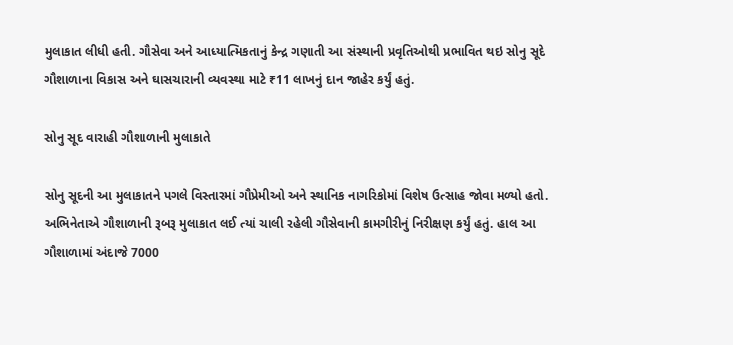મુલાકાત લીધી હતી. ગૌસેવા અને આધ્યાત્મિકતાનું કેન્દ્ર ગણાતી આ સંસ્થાની પ્રવૃતિઓથી પ્રભાવિત થઇ સોનુ સૂદે ગૌશાળાના વિકાસ અને ઘાસચારાની વ્યવસ્થા માટે ₹11 લાખનું દાન જાહેર કર્યું હતું.

સોનુ સૂદ વારાહી ગૌશાળાની મુલાકાતે

સોનુ સૂદની આ મુલાકાતને પગલે વિસ્તારમાં ગૌપ્રેમીઓ અને સ્થાનિક નાગરિકોમાં વિશેષ ઉત્સાહ જોવા મળ્યો હતો. અભિનેતાએ ગૌશાળાની રૂબરૂ મુલાકાત લઈ ત્યાં ચાલી રહેલી ગૌસેવાની કામગીરીનું નિરીક્ષણ કર્યું હતું. હાલ આ ગૌશાળામાં અંદાજે 7000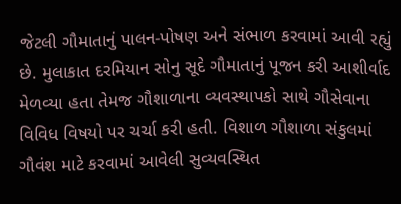જેટલી ગૌમાતાનું પાલન-પોષણ અને સંભાળ કરવામાં આવી રહ્યું છે. મુલાકાત દરમિયાન સોનુ સૂદે ગૌમાતાનું પૂજન કરી આશીર્વાદ મેળવ્યા હતા તેમજ ગૌશાળાના વ્યવસ્થાપકો સાથે ગૌસેવાના વિવિધ વિષયો પર ચર્ચા કરી હતી. વિશાળ ગૌશાળા સંકુલમાં ગૌવંશ માટે કરવામાં આવેલી સુવ્યવસ્થિત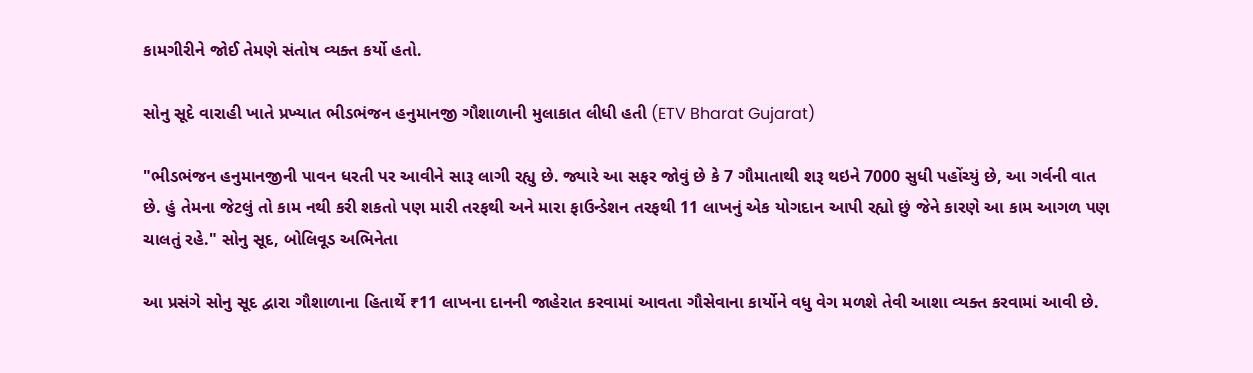કામગીરીને જોઈ તેમણે સંતોષ વ્યક્ત કર્યો હતો.

સોનુ સૂદે વારાહી ખાતે પ્રખ્યાત ભીડભંજન હનુમાનજી ગૌશાળાની મુલાકાત લીધી હતી (ETV Bharat Gujarat)

"ભીડભંજન હનુમાનજીની પાવન ધરતી પર આવીને સારૂ લાગી રહ્યુ છે. જ્યારે આ સફર જોવું છે કે 7 ગૌમાતાથી શરૂ થઇને 7000 સુધી પહોંચ્યું છે, આ ગર્વની વાત છે. હું તેમના જેટલું તો કામ નથી કરી શકતો પણ મારી તરફથી અને મારા ફાઉન્ડેશન તરફથી 11 લાખનું એક યોગદાન આપી રહ્યો છું જેને કારણે આ કામ આગળ પણ ચાલતું રહે." સોનુ સૂદ, બોલિવૂડ અભિનેતા

આ પ્રસંગે સોનુ સૂદ દ્વારા ગૌશાળાના હિતાર્થે ₹11 લાખના દાનની જાહેરાત કરવામાં આવતા ગૌસેવાના કાર્યોને વધુ વેગ મળશે તેવી આશા વ્યક્ત કરવામાં આવી છે.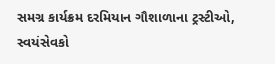સમગ્ર કાર્યક્રમ દરમિયાન ગૌશાળાના ટ્રસ્ટીઓ, સ્વયંસેવકો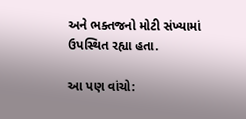અને ભક્તજનો મોટી સંખ્યામાં ઉપસ્થિત રહ્યા હતા.

આ પણ વાંચો: